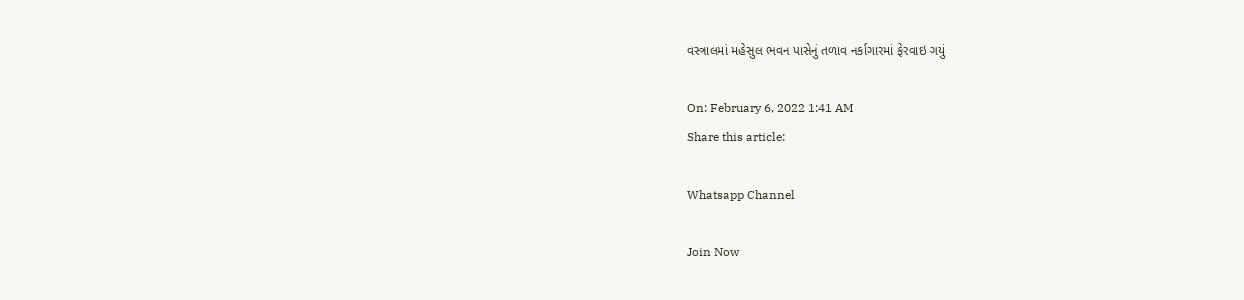વસ્ત્રાલમાં મહેસુલ ભવન પાસેનું તળાવ નર્કાગારમાં ફેરવાઇ ગયું

On: February 6, 2022 1:41 AM
Share this article:

Whatsapp Channel

Join Now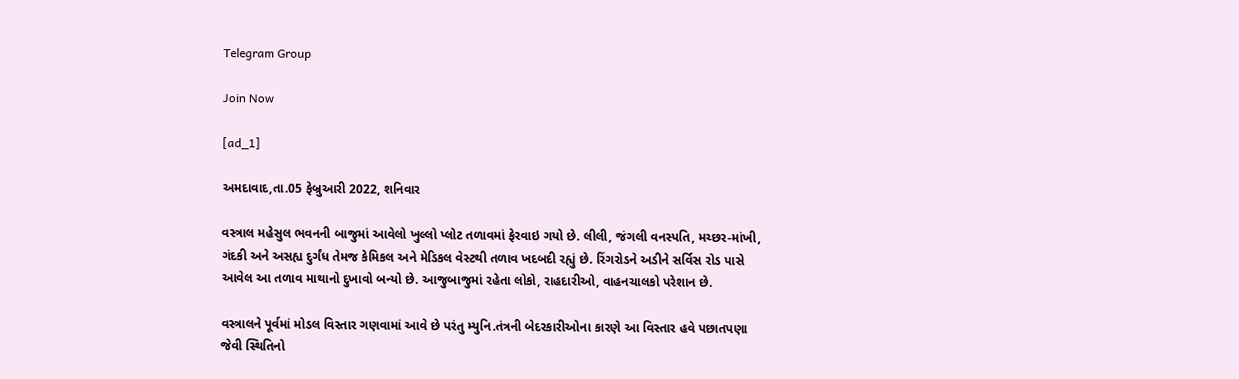Telegram Group

Join Now

[ad_1]

અમદાવાદ,તા.05 ફેબ્રુઆરી 2022, શનિવાર

વસ્ત્રાલ મહેસુલ ભવનની બાજુમાં આવેલો ખુલ્લો પ્લોટ તળાવમાં ફેરવાઇ ગયો છે. લીલી, જંગલી વનસ્પતિ, મચ્છર-માંખી, ગંદકી અને અસહ્ય દુર્ગંધ તેમજ કેમિકલ અને મેડિકલ વેસ્ટથી તળાવ ખદબદી રહ્યું છે. રિંગરોડને અડીને સર્વિસ રોડ પાસે આવેલ આ તળાવ માથાનો દુખાવો બન્યો છે. આજુબાજુમાં રહેતા લોકો, રાહદારીઓ, વાહનચાલકો પરેશાન છે.

વસ્ત્રાલને પૂર્વમાં મોડલ વિસ્તાર ગણવામાં આવે છે પરંતુ મ્યુનિ.તંત્રની બેદરકારીઓના કારણે આ વિસ્તાર હવે પછાતપણા જેવી સ્થિતિનો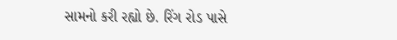સામનો કરી રહ્યો છે. રિંગ રોડ પાસે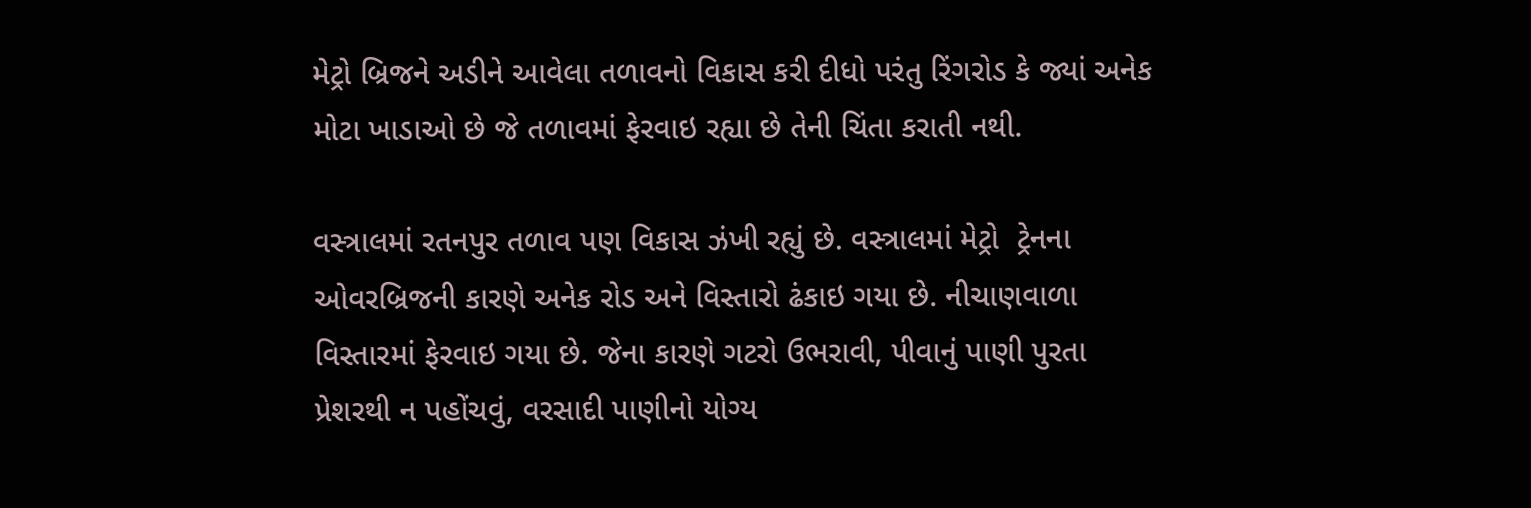મેટ્રો બ્રિજને અડીને આવેલા તળાવનો વિકાસ કરી દીધો પરંતુ રિંગરોડ કે જ્યાં અનેક મોટા ખાડાઓ છે જે તળાવમાં ફેરવાઇ રહ્યા છે તેની ચિંતા કરાતી નથી.

વસ્ત્રાલમાં રતનપુર તળાવ પણ વિકાસ ઝંખી રહ્યું છે. વસ્ત્રાલમાં મેટ્રો  ટ્રેનના ઓવરબ્રિજની કારણે અનેક રોડ અને વિસ્તારો ઢંકાઇ ગયા છે. નીચાણવાળા વિસ્તારમાં ફેરવાઇ ગયા છે. જેના કારણે ગટરો ઉભરાવી, પીવાનું પાણી પુરતા પ્રેશરથી ન પહોંચવું, વરસાદી પાણીનો યોગ્ય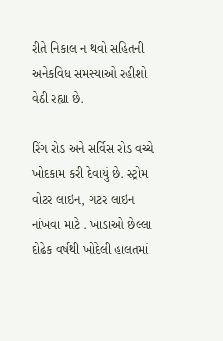રીતે નિકાલ ન થવો સહિતની અનેકવિધ સમસ્યાઓ રહીશો વેઠી રહ્યા છે.

રિંગ રોડ અને સર્વિસ રોડ વચ્ચે ખોદકામ કરી દેવાયું છે. સ્ટ્રોમ વોટર લાઇન, ગટર લાઇન નાંખવા માટે . ખાડાઓ છેલ્લા દોઢેક વર્ષથી ખોદેલી હાલતમાં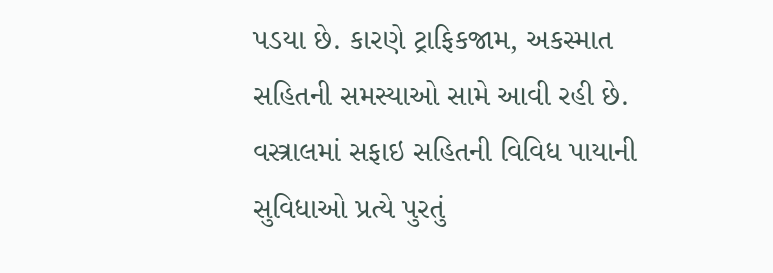પડયા છે. કારણે ટ્રાફિકજામ, અકસ્માત સહિતની સમસ્યાઓ સામે આવી રહી છે. વસ્ત્રાલમાં સફાઇ સહિતની વિવિધ પાયાની સુવિધાઓ પ્રત્યે પુરતું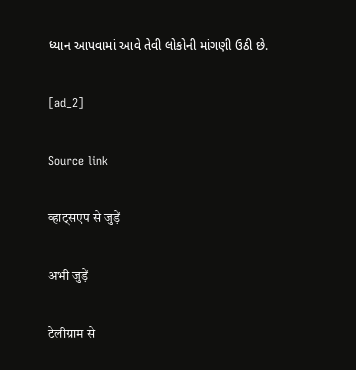ધ્યાન આપવામાં આવે તેવી લોકોની માંગણી ઉઠી છે.

[ad_2]

Source link

व्हाट्सएप से जुड़ें

अभी जुड़ें

टेलीग्राम से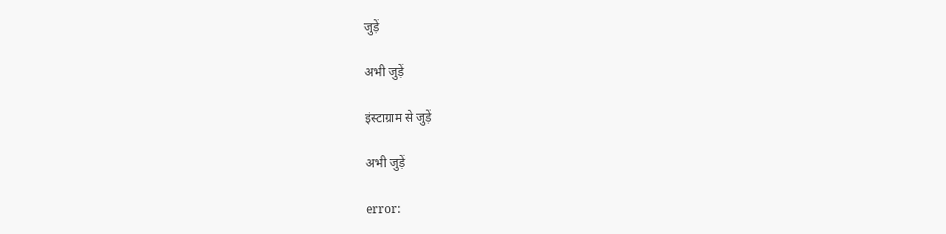जुड़ें

अभी जुड़ें

इंस्टाग्राम से जुड़ें

अभी जुड़ें

error: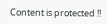Content is protected !!